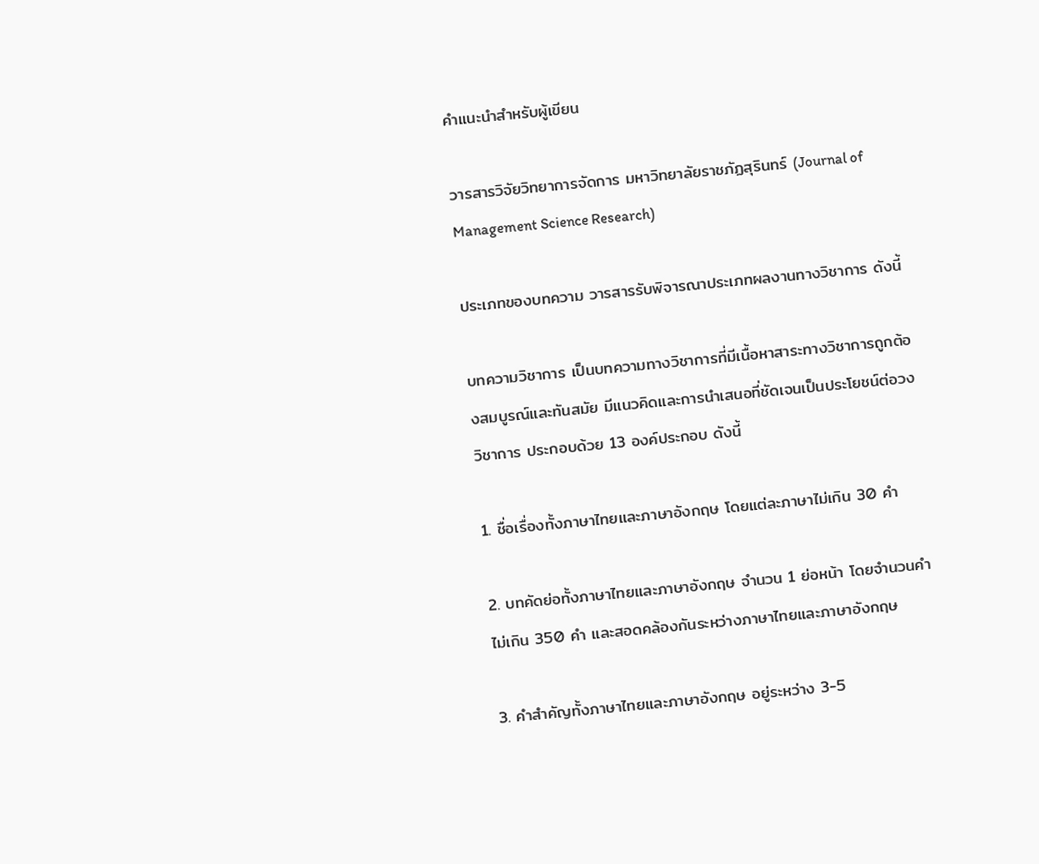คำแนะนำสำหรับผู้เขียน

วารสารวิจัยวิทยาการจัดการ มหาวิทยาลัยราชภัฏสุรินทร์ (Journal of Management Science Research)

ประเภทของบทความ วารสารรับพิจารณาประเภทผลงานทางวิชาการ ดังนี้

บทความวิชาการ เป็นบทความทางวิชาการที่มีเนื้อหาสาระทางวิชาการถูกต้องสมบูรณ์และทันสมัย มีแนวคิดและการนำเสนอที่ชัดเจนเป็นประโยชน์ต่อวงวิชาการ ประกอบด้วย 13 องค์ประกอบ ดังนี้

1. ชื่อเรื่องทั้งภาษาไทยและภาษาอังกฤษ โดยแต่ละภาษาไม่เกิน 30 คำ

2. บทคัดย่อทั้งภาษาไทยและภาษาอังกฤษ จำนวน 1 ย่อหน้า โดยจำนวนคำไม่เกิน 350 คำ และสอดคล้องกันระหว่างภาษาไทยและภาษาอังกฤษ

3. คำสำคัญทั้งภาษาไทยและภาษาอังกฤษ อยู่ระหว่าง 3-5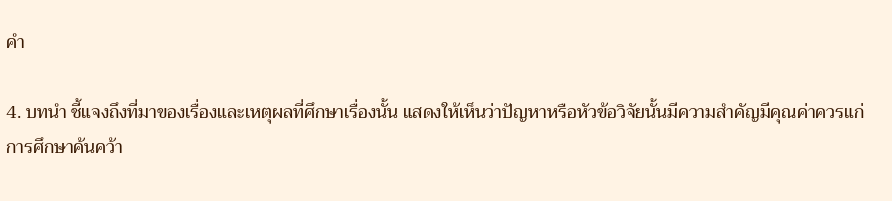คำ

4. บทนำ ชี้แจงถึงที่มาของเรื่องและเหตุผลที่ศึกษาเรื่องนั้น แสดงให้เห็นว่าปัญหาหรือหัวข้อวิจัยนั้นมีความสำคัญมีคุณค่าควรแก่การศึกษาค้นคว้า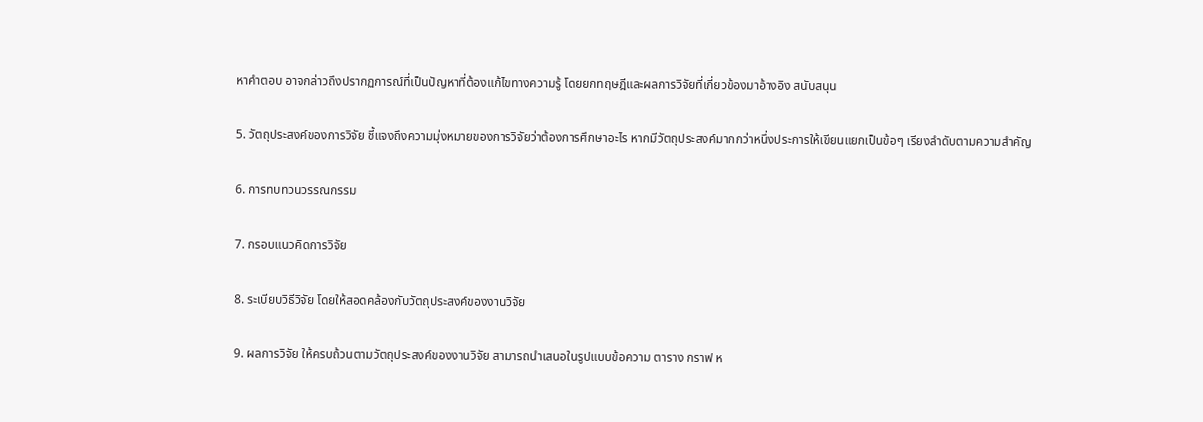หาคำตอบ อาจกล่าวถึงปรากฏการณ์ที่เป็นปัญหาที่ต้องแก้ไขทางความรู้ โดยยกทฤษฎีและผลการวิจัยที่เกี่ยวข้องมาอ้างอิง สนับสนุน

5. วัตถุประสงค์ของการวิจัย ชี้แจงถึงความมุ่งหมายของการวิจัยว่าต้องการศึกษาอะไร หากมีวัตถุประสงค์มากกว่าหนึ่งประการให้เขียนแยกเป็นข้อๆ เรียงลำดับตามความสำคัญ

6. การทบทวนวรรณกรรม

7. กรอบแนวคิดการวิจัย

8. ระเบียบวิธีวิจัย โดยให้สอดคล้องกับวัตถุประสงค์ของงานวิจัย

9. ผลการวิจัย ให้ครบถ้วนตามวัตถุประสงค์ของงานวิจัย สามารถนำเสนอในรูปแบบข้อความ ตาราง กราฟ ห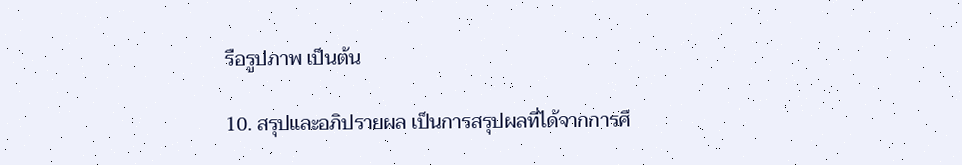รือรูปภาพ เป็นต้น

10. สรุปและอภิปรายผล เป็นการสรุปผลที่ได้จากการศึ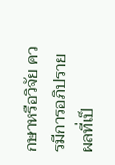กษาหรือวิจัย ควรมีการอภิปรายผลที่เป็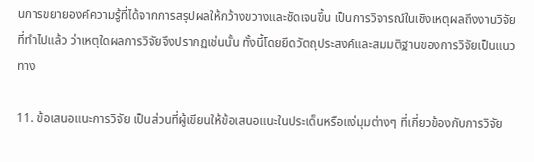นการขยายองค์ความรู้ที่ได้จากการสรุปผลให้กว้างขวางและชัดเจนขึ้น เป็นการวิจารณ์ในเชิงเหตุผลถึงงานวิจัยที่ทำไปแล้ว ว่าเหตุใดผลการวิจัยจึงปรากฏเช่นนั้น ทั้งนี้โดยยึดวัตถุประสงค์และสมมติฐานของการวิจัยเป็นแนวทาง

11. ข้อเสนอแนะการวิจัย เป็นส่วนที่ผู้เขียนให้ข้อเสนอแนะในประเด็นหรือแง่มุมต่างๆ ที่เกี่ยวข้องกับการวิจัย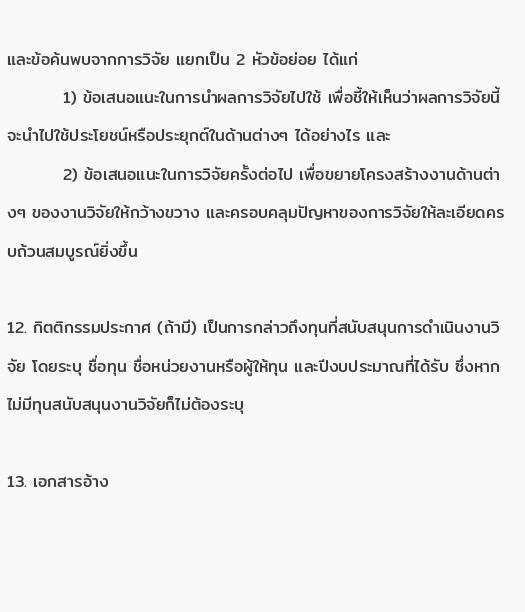และข้อค้นพบจากการวิจัย แยกเป็น 2 หัวข้อย่อย ได้แก่
         1) ข้อเสนอแนะในการนำผลการวิจัยไปใช้ เพื่อชี้ให้เห็นว่าผลการวิจัยนี้จะนำไปใช้ประโยชน์หรือประยุกต์ในด้านต่างๆ ได้อย่างไร และ
         2) ข้อเสนอแนะในการวิจัยครั้งต่อไป เพื่อขยายโครงสร้างงานด้านต่างๆ ของงานวิจัยให้กว้างขวาง และครอบคลุมปัญหาของการวิจัยให้ละเอียดครบถ้วนสมบูรณ์ยิ่งขึ้น

12. กิตติกรรมประกาศ (ถ้ามี) เป็นการกล่าวถึงทุนที่สนับสนุนการดำเนินงานวิจัย โดยระบุ ชื่อทุน ชื่อหน่วยงานหรือผู้ให้ทุน และปีงบประมาณที่ได้รับ ซึ่งหากไม่มีทุนสนับสนุนงานวิจัยก็ไม่ต้องระบุ

13. เอกสารอ้าง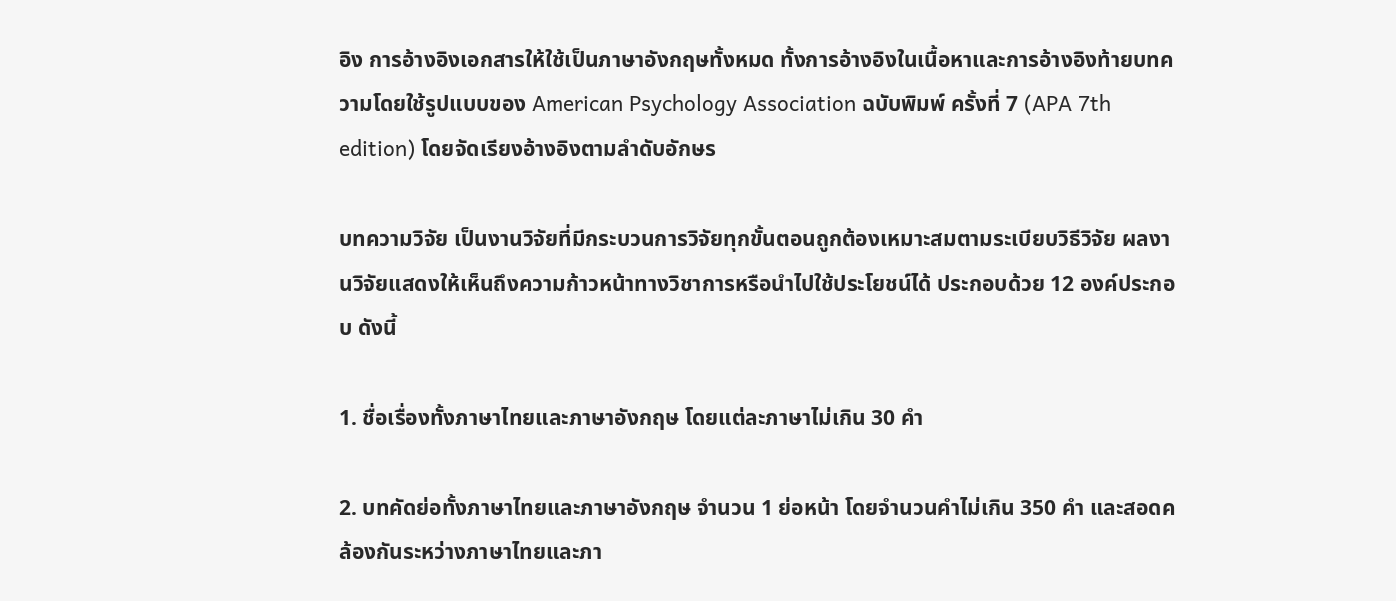อิง การอ้างอิงเอกสารให้ใช้เป็นภาษาอังกฤษทั้งหมด ทั้งการอ้างอิงในเนื้อหาและการอ้างอิงท้ายบทความโดยใช้รูปแบบของ American Psychology Association ฉบับพิมพ์ ครั้งที่ 7 (APA 7th edition) โดยจัดเรียงอ้างอิงตามลำดับอักษร

บทความวิจัย เป็นงานวิจัยที่มีกระบวนการวิจัยทุกขั้นตอนถูกต้องเหมาะสมตามระเบียบวิธีวิจัย ผลงานวิจัยแสดงให้เห็นถึงความก้าวหน้าทางวิชาการหรือนำไปใช้ประโยชน์ได้ ประกอบด้วย 12 องค์ประกอบ ดังนี้

1. ชื่อเรื่องทั้งภาษาไทยและภาษาอังกฤษ โดยแต่ละภาษาไม่เกิน 30 คำ

2. บทคัดย่อทั้งภาษาไทยและภาษาอังกฤษ จำนวน 1 ย่อหน้า โดยจำนวนคำไม่เกิน 350 คำ และสอดคล้องกันระหว่างภาษาไทยและภา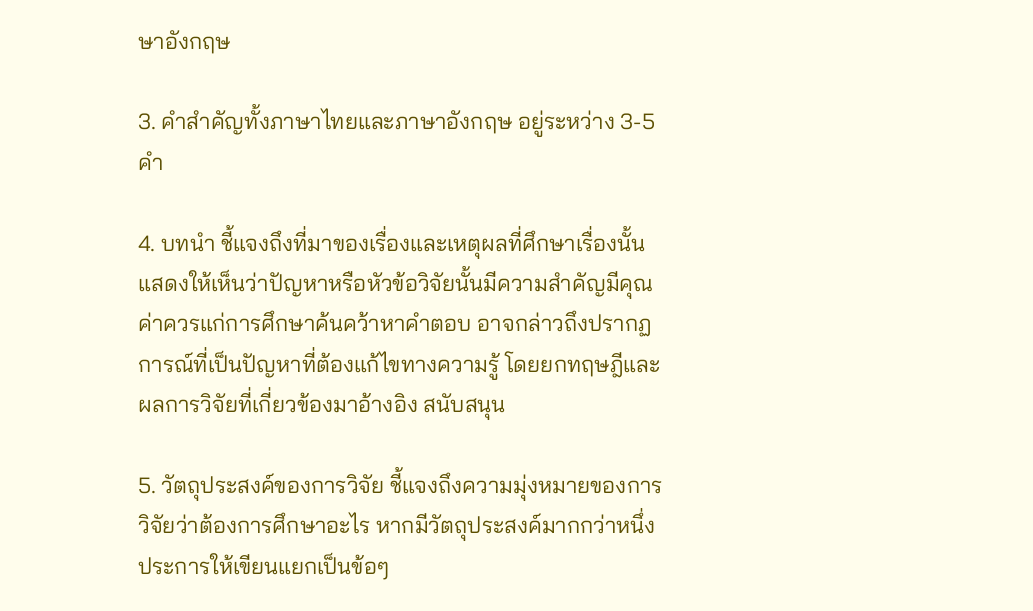ษาอังกฤษ

3. คำสำคัญทั้งภาษาไทยและภาษาอังกฤษ อยู่ระหว่าง 3-5 คำ

4. บทนำ ชี้แจงถึงที่มาของเรื่องและเหตุผลที่ศึกษาเรื่องนั้น แสดงให้เห็นว่าปัญหาหรือหัวข้อวิจัยนั้นมีความสำคัญมีคุณค่าควรแก่การศึกษาค้นคว้าหาคำตอบ อาจกล่าวถึงปรากฏการณ์ที่เป็นปัญหาที่ต้องแก้ไขทางความรู้ โดยยกทฤษฎีและผลการวิจัยที่เกี่ยวข้องมาอ้างอิง สนับสนุน

5. วัตถุประสงค์ของการวิจัย ชี้แจงถึงความมุ่งหมายของการวิจัยว่าต้องการศึกษาอะไร หากมีวัตถุประสงค์มากกว่าหนึ่งประการให้เขียนแยกเป็นข้อๆ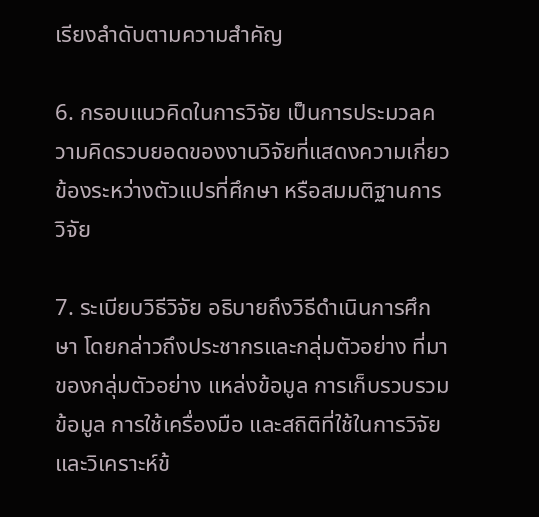เรียงลำดับตามความสำคัญ

6. กรอบแนวคิดในการวิจัย เป็นการประมวลความคิดรวบยอดของงานวิจัยที่แสดงความเกี่ยวข้องระหว่างตัวแปรที่ศึกษา หรือสมมติฐานการวิจัย

7. ระเบียบวิธีวิจัย อธิบายถึงวิธีดำเนินการศึกษา โดยกล่าวถึงประชากรและกลุ่มตัวอย่าง ที่มาของกลุ่มตัวอย่าง แหล่งข้อมูล การเก็บรวบรวมข้อมูล การใช้เครื่องมือ และสถิติที่ใช้ในการวิจัยและวิเคราะห์ข้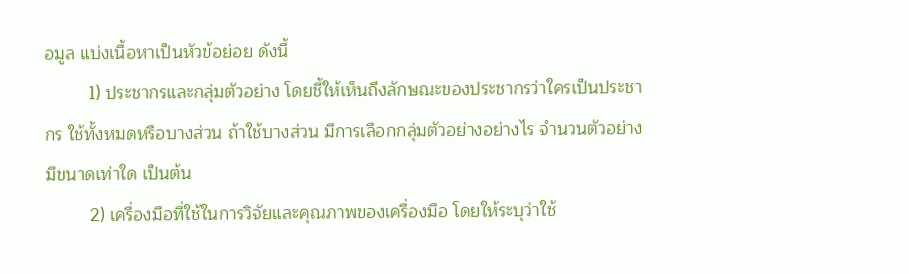อมูล แบ่งเนื้อหาเป็นหัวข้อย่อย ดังนี้
         1) ประชากรและกลุ่มตัวอย่าง โดยชี้ให้เห็นถึงลักษณะของประชากรว่าใครเป็นประชากร ใช้ทั้งหมดหรือบางส่วน ถ้าใช้บางส่วน มีการเลือกกลุ่มตัวอย่างอย่างไร จำนวนตัวอย่างมีขนาดเท่าใด เป็นต้น
         2) เครื่องมือที่ใช้ในการวิจัยและคุณภาพของเครื่องมือ โดยให้ระบุว่าใช้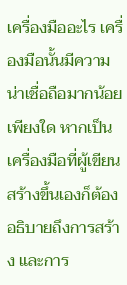เครื่องมืออะไร เครื่องมือนั้นมีความน่าเชื่อถือมากน้อยเพียงใด หากเป็นเครื่องมือที่ผู้เขียนสร้างขึ้นเองก็ต้องอธิบายถึงการสร้าง และการ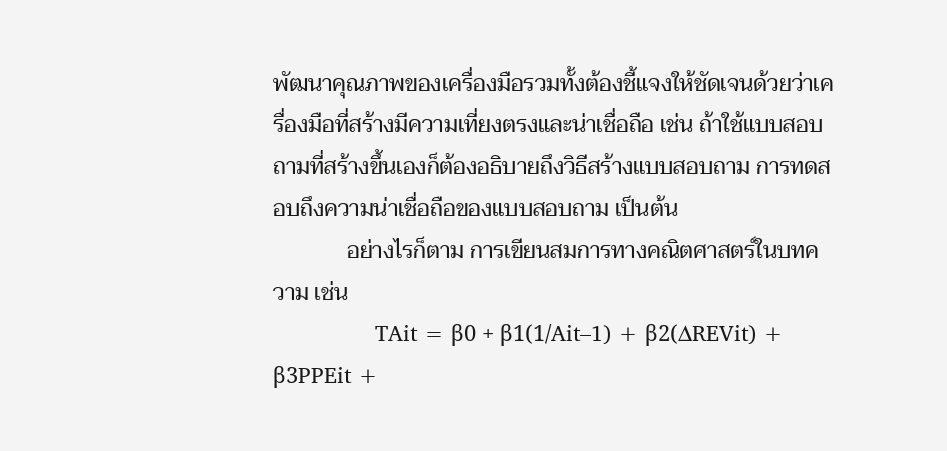พัฒนาคุณภาพของเครื่องมือรวมทั้งต้องชี้แจงให้ชัดเจนด้วยว่าเครื่องมือที่สร้างมีความเที่ยงตรงและน่าเชื่อถือ เช่น ถ้าใช้แบบสอบถามที่สร้างขึ้นเองก็ต้องอธิบายถึงวิธีสร้างแบบสอบถาม การทดสอบถึงความน่าเชื่อถือของแบบสอบถาม เป็นต้น
             อย่างไรก็ตาม การเขียนสมการทางคณิตศาสตร์ในบทความ เช่น
                 TAit = β0 + β1(1/Ait–1) + β2(∆REVit) + β3PPEit +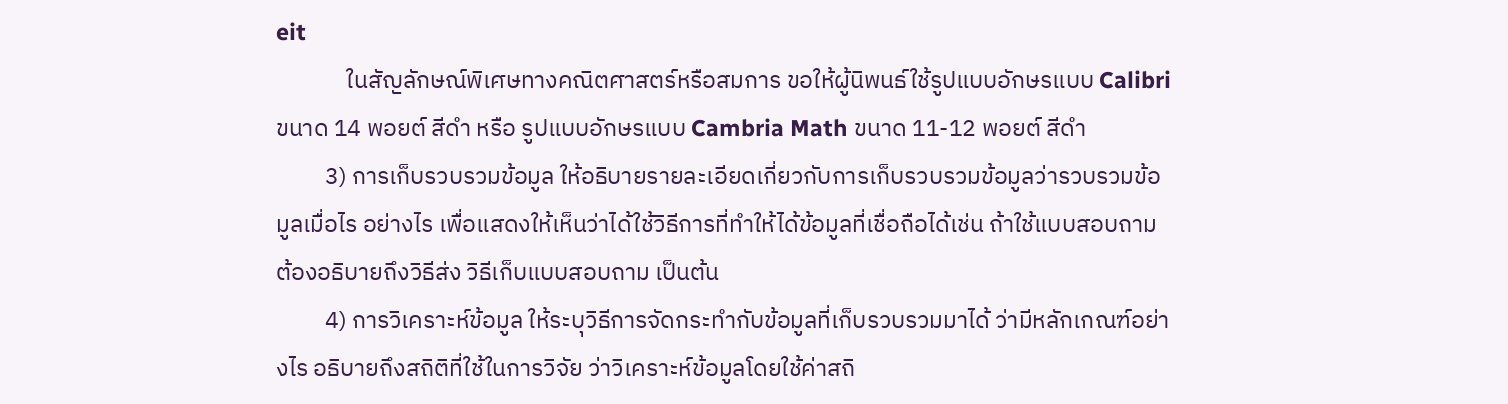eit
             ในสัญลักษณ์พิเศษทางคณิตศาสตร์หรือสมการ ขอให้ผู้นิพนธ์ใช้รูปแบบอักษรแบบ Calibri ขนาด 14 พอยต์ สีดำ หรือ รูปแบบอักษรแบบ Cambria Math ขนาด 11-12 พอยต์ สีดำ
         3) การเก็บรวบรวมข้อมูล ให้อธิบายรายละเอียดเกี่ยวกับการเก็บรวบรวมข้อมูลว่ารวบรวมข้อมูลเมื่อไร อย่างไร เพื่อแสดงให้เห็นว่าได้ใช้วิธีการที่ทำให้ได้ข้อมูลที่เชื่อถือได้เช่น ถ้าใช้แบบสอบถาม ต้องอธิบายถึงวิธีส่ง วิธีเก็บแบบสอบถาม เป็นต้น
         4) การวิเคราะห์ข้อมูล ให้ระบุวิธีการจัดกระทำกับข้อมูลที่เก็บรวบรวมมาได้ ว่ามีหลักเกณฑ์อย่างไร อธิบายถึงสถิติที่ใช้ในการวิจัย ว่าวิเคราะห์ข้อมูลโดยใช้ค่าสถิ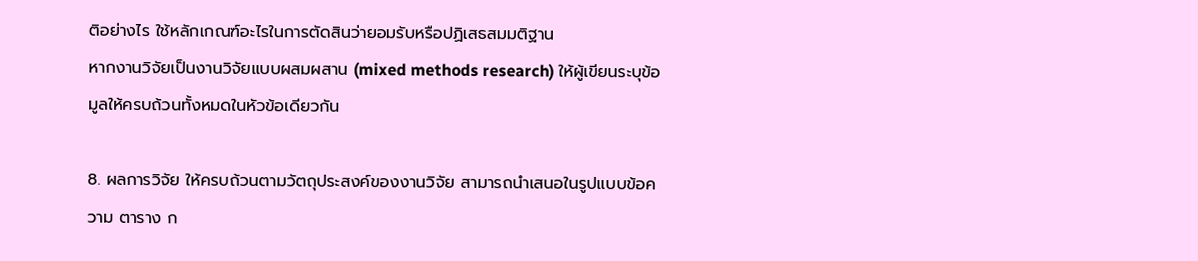ติอย่างไร ใช้หลักเกณฑ์อะไรในการตัดสินว่ายอมรับหรือปฏิเสธสมมติฐาน
หากงานวิจัยเป็นงานวิจัยแบบผสมผสาน (mixed methods research) ให้ผู้เขียนระบุข้อมูลให้ครบถ้วนทั้งหมดในหัวข้อเดียวกัน

8. ผลการวิจัย ให้ครบถ้วนตามวัตถุประสงค์ของงานวิจัย สามารถนำเสนอในรูปแบบข้อความ ตาราง ก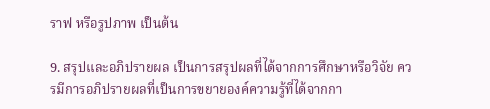ราฟ หรือรูปภาพ เป็นต้น

9. สรุปและอภิปรายผล เป็นการสรุปผลที่ได้จากการศึกษาหรือวิจัย ควรมีการอภิปรายผลที่เป็นการขยายองค์ความรู้ที่ได้จากกา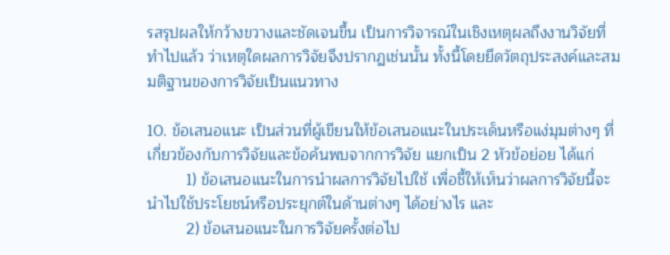รสรุปผลให้กว้างขวางและชัดเจนขึ้น เป็นการวิจารณ์ในเชิงเหตุผลถึงงานวิจัยที่ทำไปแล้ว ว่าเหตุใดผลการวิจัยจึงปรากฏเช่นนั้น ทั้งนี้โดยยึดวัตถุประสงค์และสมมติฐานของการวิจัยเป็นแนวทาง

10. ข้อเสนอแนะ เป็นส่วนที่ผู้เขียนให้ข้อเสนอแนะในประเด็นหรือแง่มุมต่างๆ ที่เกี่ยวข้องกับการวิจัยและข้อค้นพบจากการวิจัย แยกเป็น 2 หัวข้อย่อย ได้แก่
         1) ข้อเสนอแนะในการนำผลการวิจัยไปใช้ เพื่อชี้ให้เห็นว่าผลการวิจัยนี้จะนำไปใช้ประโยชน์หรือประยุกต์ในด้านต่างๆ ได้อย่างไร และ
         2) ข้อเสนอแนะในการวิจัยครั้งต่อไป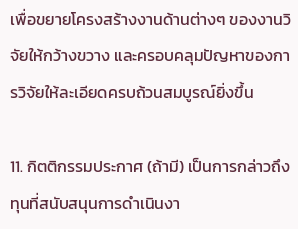เพื่อขยายโครงสร้างงานด้านต่างๆ ของงานวิจัยให้กว้างขวาง และครอบคลุมปัญหาของการวิจัยให้ละเอียดครบถ้วนสมบูรณ์ยิ่งขึ้น

11. กิตติกรรมประกาศ (ถ้ามี) เป็นการกล่าวถึงทุนที่สนับสนุนการดำเนินงา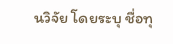นวิจัย โดยระบุ ชื่อทุ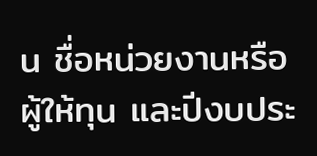น ชื่อหน่วยงานหรือผู้ให้ทุน และปีงบประ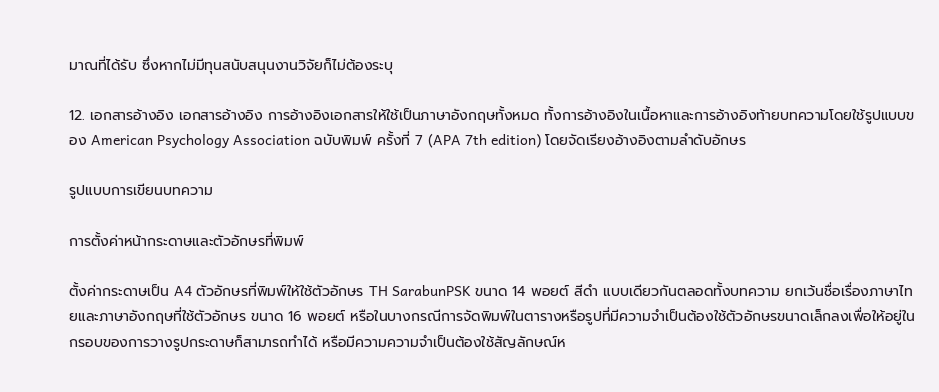มาณที่ได้รับ ซึ่งหากไม่มีทุนสนับสนุนงานวิจัยก็ไม่ต้องระบุ

12. เอกสารอ้างอิง เอกสารอ้างอิง การอ้างอิงเอกสารให้ใช้เป็นภาษาอังกฤษทั้งหมด ทั้งการอ้างอิงในเนื้อหาและการอ้างอิงท้ายบทความโดยใช้รูปแบบของ American Psychology Association ฉบับพิมพ์ ครั้งที่ 7 (APA 7th edition) โดยจัดเรียงอ้างอิงตามลำดับอักษร

รูปแบบการเขียนบทความ

การตั้งค่าหน้ากระดาษและตัวอักษรที่พิมพ์

ตั้งค่ากระดาษเป็น A4 ตัวอักษรที่พิมพ์ให้ใช้ตัวอักษร TH SarabunPSK ขนาด 14 พอยต์ สีดำ แบบเดียวกันตลอดทั้งบทความ ยกเว้นชื่อเรื่องภาษาไทยและภาษาอังกฤษที่ใช้ตัวอักษร ขนาด 16 พอยต์ หรือในบางกรณีการจัดพิมพ์ในตารางหรือรูปที่มีความจำเป็นต้องใช้ตัวอักษรขนาดเล็กลงเพื่อให้อยู่ในกรอบของการวางรูปกระดาษก็สามารถทำได้ หรือมีความความจำเป็นต้องใช้สัญลักษณ์ห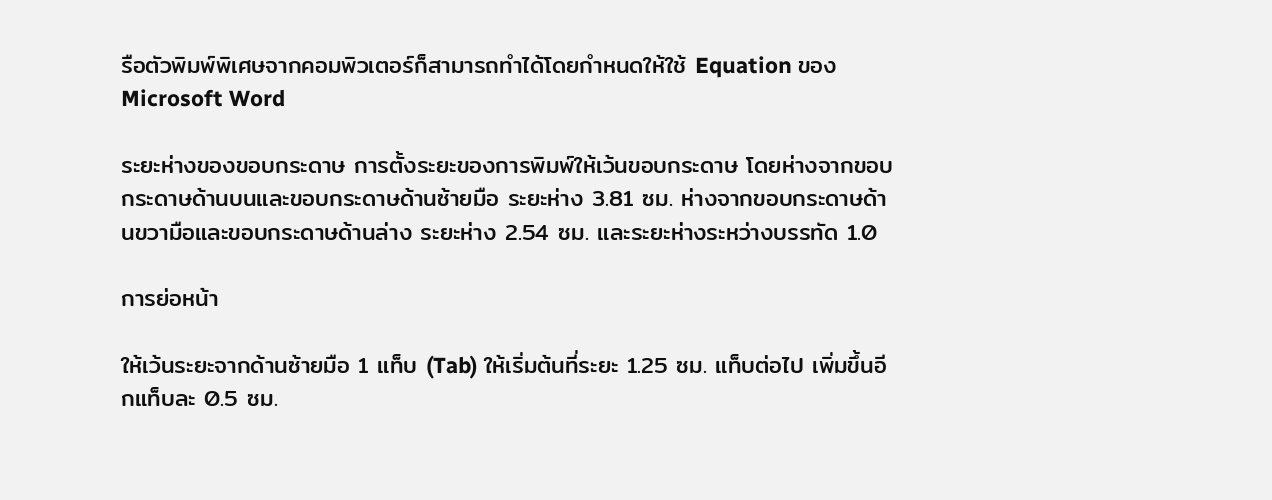รือตัวพิมพ์พิเศษจากคอมพิวเตอร์ก็สามารถทำได้โดยกำหนดให้ใช้ Equation ของ Microsoft Word

ระยะห่างของขอบกระดาษ การตั้งระยะของการพิมพ์ให้เว้นขอบกระดาษ โดยห่างจากขอบกระดาษด้านบนและขอบกระดาษด้านซ้ายมือ ระยะห่าง 3.81 ซม. ห่างจากขอบกระดาษด้านขวามือและขอบกระดาษด้านล่าง ระยะห่าง 2.54 ซม. และระยะห่างระหว่างบรรทัด 1.0

การย่อหน้า

ให้เว้นระยะจากด้านซ้ายมือ 1 แท็บ (Tab) ให้เริ่มต้นที่ระยะ 1.25 ซม. แท็บต่อไป เพิ่มขึ้นอีกแท็บละ 0.5 ซม.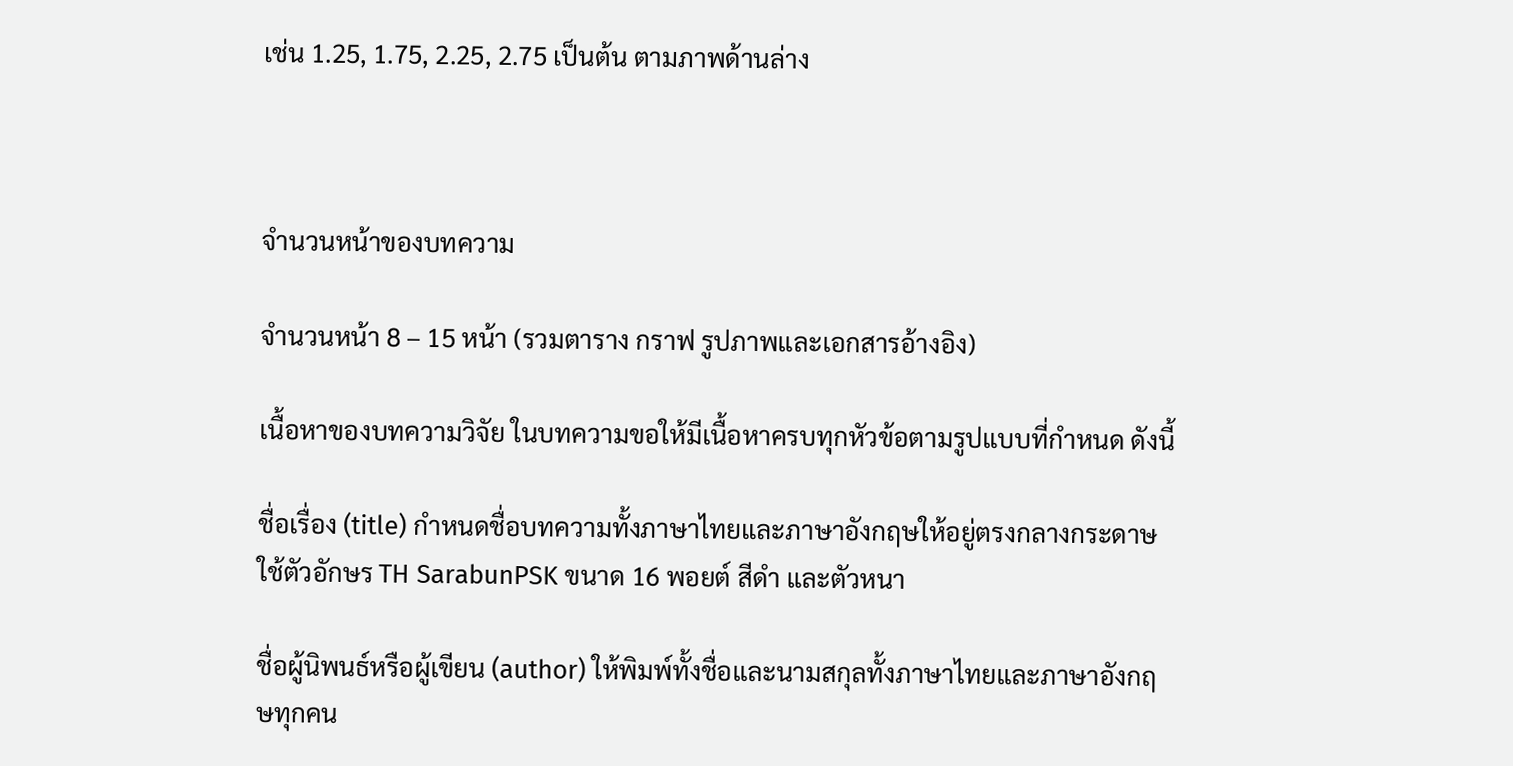เช่น 1.25, 1.75, 2.25, 2.75 เป็นต้น ตามภาพด้านล่าง



จำนวนหน้าของบทความ

จำนวนหน้า 8 – 15 หน้า (รวมตาราง กราฟ รูปภาพและเอกสารอ้างอิง)

เนื้อหาของบทความวิจัย ในบทความขอให้มีเนื้อหาครบทุกหัวข้อตามรูปแบบที่กำหนด ดังนี้

ชื่อเรื่อง (title) กำหนดชื่อบทความทั้งภาษาไทยและภาษาอังกฤษให้อยู่ตรงกลางกระดาษ ใช้ตัวอักษร TH SarabunPSK ขนาด 16 พอยต์ สีดำ และตัวหนา

ชื่อผู้นิพนธ์หรือผู้เขียน (author) ให้พิมพ์ทั้งชื่อและนามสกุลทั้งภาษาไทยและภาษาอังกฤษทุกคน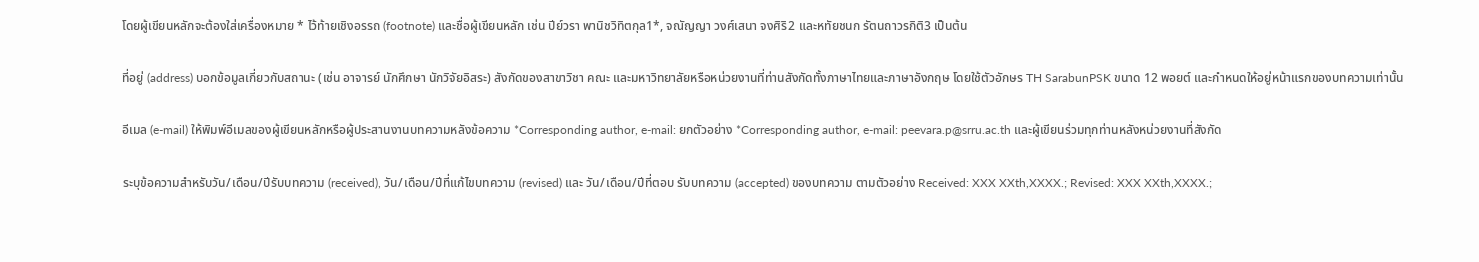โดยผู้เขียนหลักจะต้องใส่เครื่องหมาย * ไว้ท้ายเชิงอรรถ (footnote) และชื่อผู้เขียนหลัก เช่น ปีย์วรา พานิชวิทิตกุล1*, จณัญญา วงศ์เสนา จงศิริ2 และหทัยชนก รัตนถาวรกิติ3 เป็นต้น

ที่อยู่ (address) บอกข้อมูลเกี่ยวกับสถานะ (เช่น อาจารย์ นักศึกษา นักวิจัยอิสระ) สังกัดของสาขาวิชา คณะ และมหาวิทยาลัยหรือหน่วยงานที่ท่านสังกัดทั้งภาษาไทยและภาษาอังกฤษ โดยใช้ตัวอักษร TH SarabunPSK ขนาด 12 พอยต์ และกำหนดให้อยู่หน้าแรกของบทความเท่านั้น

อีเมล (e-mail) ให้พิมพ์อีเมลของผู้เขียนหลักหรือผู้ประสานงานบทความหลังข้อความ *Corresponding author, e-mail: ยกตัวอย่าง *Corresponding author, e-mail: peevara.p@srru.ac.th และผู้เขียนร่วมทุกท่านหลังหน่วยงานที่สังกัด

ระบุข้อความสำหรับวัน/เดือน/ปีรับบทความ (received), วัน/เดือน/ปีที่แก้ไขบทความ (revised) และ วัน/เดือน/ปีที่ตอบ รับบทความ (accepted) ของบทความ ตามตัวอย่าง Received: XXX XXth,XXXX.; Revised: XXX XXth,XXXX.;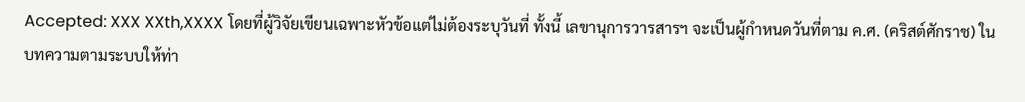Accepted: XXX XXth,XXXX โดยที่ผู้วิจัยเขียนเฉพาะหัวข้อแต่ไม่ต้องระบุวันที่ ทั้งนี้ เลขานุการวารสารฯ จะเป็นผู้กำหนดวันที่ตาม ค.ศ. (คริสต์ศักราช) ในบทความตามระบบให้ท่า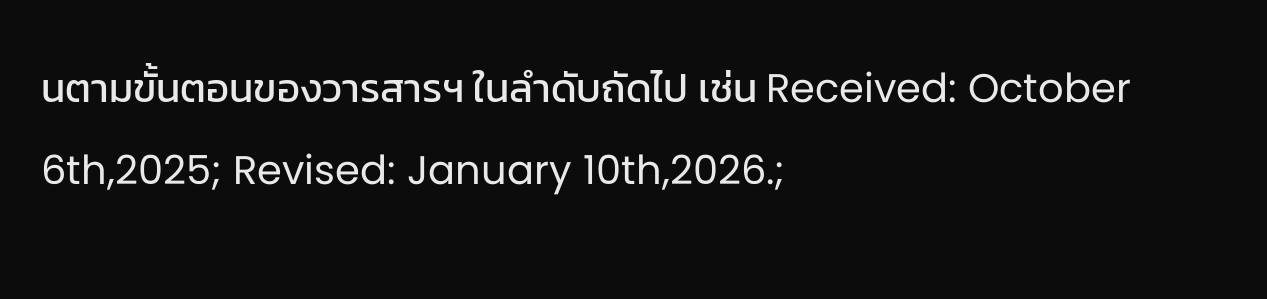นตามขั้นตอนของวารสารฯ ในลำดับถัดไป เช่น Received: October 6th,2025; Revised: January 10th,2026.;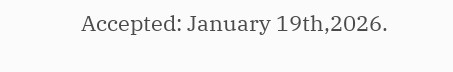Accepted: January 19th,2026.